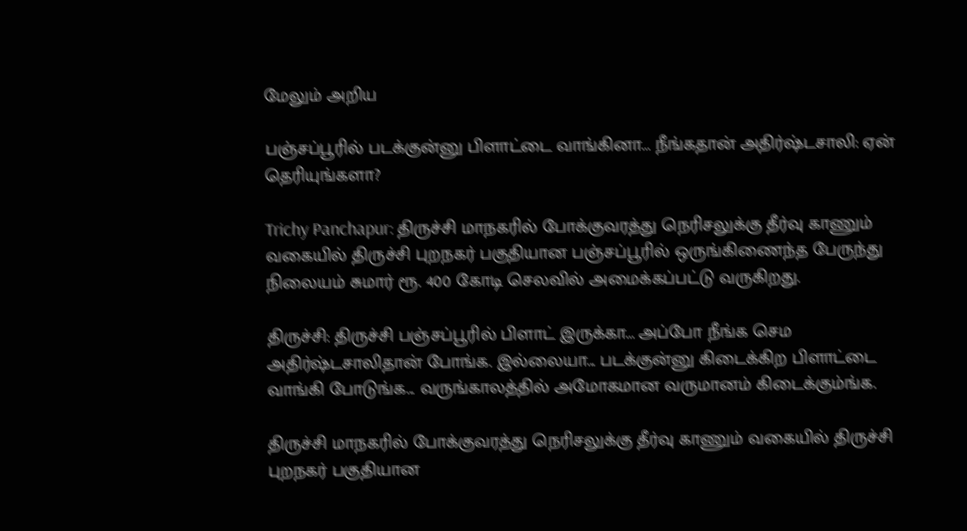மேலும் அறிய

பஞ்சப்பூரில் படக்குன்னு பிளாட்டை வாங்கினா... நீங்கதான் அதிர்ஷ்டசாலி: ஏன் தெரியுங்களா?

Trichy Panchapur: திருச்சி மாநகரில் போக்குவரத்து நெரிசலுக்கு தீர்வு காணும் வகையில் திருச்சி புறநகர் பகுதியான பஞ்சப்பூரில் ஒருங்கிணைந்த பேருந்து நிலையம் சுமார் ரூ. 400 கோடி செலவில் அமைக்கப்பட்டு வருகிறது.

திருச்சி: திருச்சி பஞ்சப்பூரில் பிளாட் இருக்கா... அப்போ நீங்க செம அதிர்ஷ்டசாலிதான் போங்க. இல்லையா... படக்குன்னு கிடைக்கிற பிளாட்டை வாங்கி போடுங்க... வருங்காலத்தில் அமோகமான வருமானம் கிடைக்கும்ங்க.

திருச்சி மாநகரில் போக்குவரத்து நெரிசலுக்கு தீர்வு காணும் வகையில் திருச்சி புறநகர் பகுதியான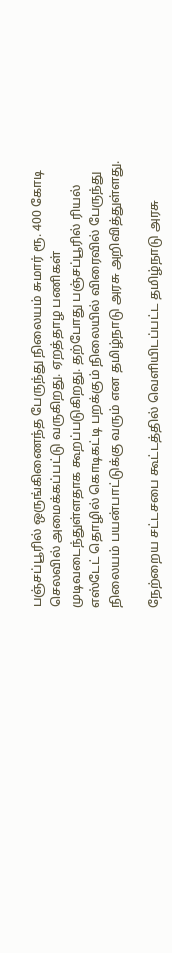பஞ்சப்பூரில் ஒருங்கிணைந்த பேருந்து நிலையம் சுமார் ரூ. 400 கோடி செலவில் அமைக்கப்பட்டு வருகிறது. ஏறத்தாழ பணிகள் முடிவடைந்துள்ளதாக கூறப்படுகிறது. தற்போது பஞ்சப்பூரில் ரியல் எஸ்டேட் தொழில் கொடிகட்டி பறக்கும் நிலையில் விரைவில் பேருந்து நிலையம் பயன்பாட்டுக்கு வரும் என தமிழ்நாடு அரசு அறிவித்துள்ளது.

நேற்றைய சட்டசபை கூட்டத்தில் வெளியிடப்பட்ட தமிழ்நாடு அரசு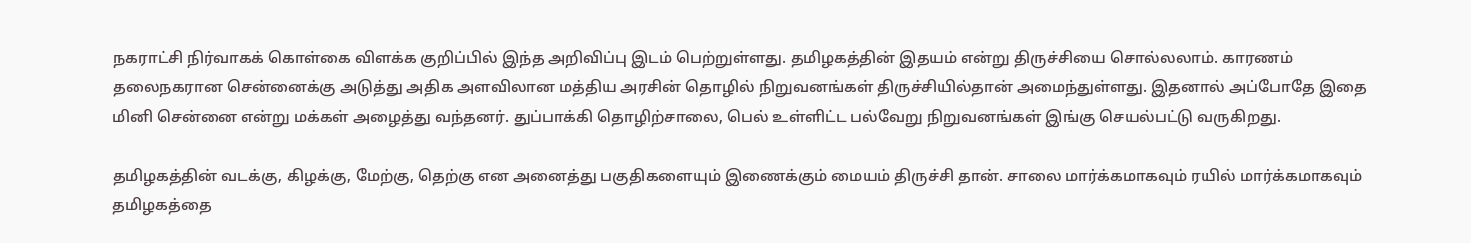நகராட்சி நிர்வாகக் கொள்கை விளக்க குறிப்பில் இந்த அறிவிப்பு இடம் பெற்றுள்ளது. தமிழகத்தின் இதயம் என்று திருச்சியை சொல்லலாம். காரணம் தலைநகரான சென்னைக்கு அடுத்து அதிக அளவிலான மத்திய அரசின் தொழில் நிறுவனங்கள் திருச்சியில்தான் அமைந்துள்ளது. இதனால் அப்போதே இதை மினி சென்னை என்று மக்கள் அழைத்து வந்தனர். துப்பாக்கி தொழிற்சாலை, பெல் உள்ளிட்ட பல்வேறு நிறுவனங்கள் இங்கு செயல்பட்டு வருகிறது.

தமிழகத்தின் வடக்கு, கிழக்கு, மேற்கு, தெற்கு என அனைத்து பகுதிகளையும் இணைக்கும் மையம் திருச்சி தான். சாலை மார்க்கமாகவும் ரயில் மார்க்கமாகவும் தமிழகத்தை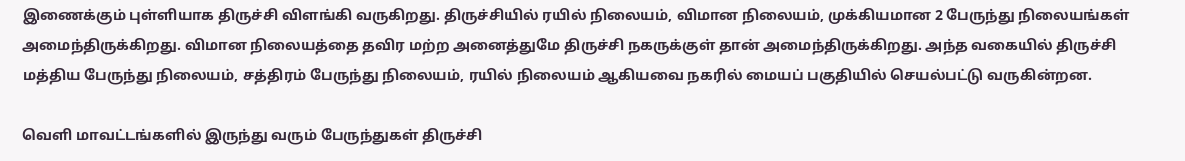இணைக்கும் புள்ளியாக திருச்சி விளங்கி வருகிறது. திருச்சியில் ரயில் நிலையம், விமான நிலையம், முக்கியமான 2 பேருந்து நிலையங்கள் அமைந்திருக்கிறது. விமான நிலையத்தை தவிர மற்ற அனைத்துமே திருச்சி நகருக்குள் தான் அமைந்திருக்கிறது. அந்த வகையில் திருச்சி மத்திய பேருந்து நிலையம், சத்திரம் பேருந்து நிலையம், ரயில் நிலையம் ஆகியவை நகரில் மையப் பகுதியில் செயல்பட்டு வருகின்றன.

வெளி மாவட்டங்களில் இருந்து வரும் பேருந்துகள் திருச்சி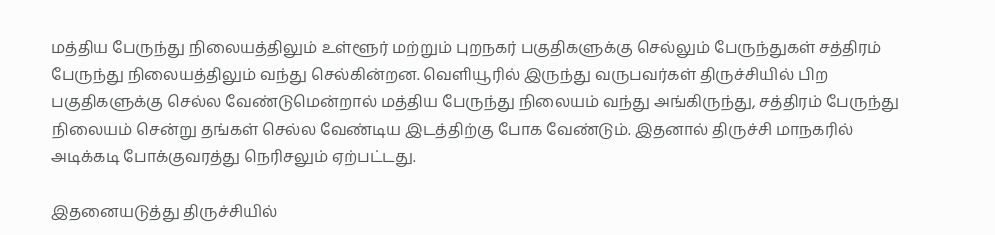மத்திய பேருந்து நிலையத்திலும் உள்ளூர் மற்றும் புறநகர் பகுதிகளுக்கு செல்லும் பேருந்துகள் சத்திரம் பேருந்து நிலையத்திலும் வந்து செல்கின்றன. வெளியூரில் இருந்து வருபவர்கள் திருச்சியில் பிற பகுதிகளுக்கு செல்ல வேண்டுமென்றால் மத்திய பேருந்து நிலையம் வந்து அங்கிருந்து, சத்திரம் பேருந்து நிலையம் சென்று தங்கள் செல்ல வேண்டிய இடத்திற்கு போக வேண்டும். இதனால் திருச்சி மாநகரில் அடிக்கடி போக்குவரத்து நெரிசலும் ஏற்பட்டது.

இதனையடுத்து திருச்சியில்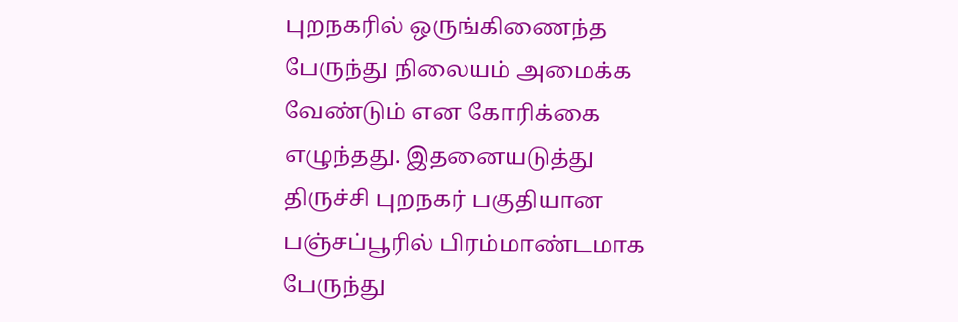புறநகரில் ஒருங்கிணைந்த பேருந்து நிலையம் அமைக்க வேண்டும் என கோரிக்கை எழுந்தது. இதனையடுத்து திருச்சி புறநகர் பகுதியான பஞ்சப்பூரில் பிரம்மாண்டமாக பேருந்து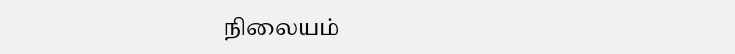நிலையம்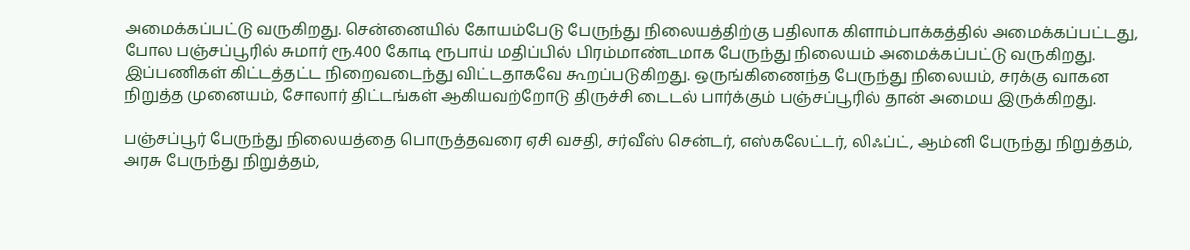அமைக்கப்பட்டு வருகிறது. சென்னையில் கோயம்பேடு பேருந்து நிலையத்திற்கு பதிலாக கிளாம்பாக்கத்தில் அமைக்கப்பட்டது, போல பஞ்சப்பூரில் சுமார் ரூ.400 கோடி ரூபாய் மதிப்பில் பிரம்மாண்டமாக பேருந்து நிலையம் அமைக்கப்பட்டு வருகிறது. இப்பணிகள் கிட்டத்தட்ட நிறைவடைந்து விட்டதாகவே கூறப்படுகிறது. ஒருங்கிணைந்த பேருந்து நிலையம், சரக்கு வாகன நிறுத்த முனையம், சோலார் திட்டங்கள் ஆகியவற்றோடு திருச்சி டைடல் பார்க்கும் பஞ்சப்பூரில் தான் அமைய இருக்கிறது.

பஞ்சப்பூர் பேருந்து நிலையத்தை பொருத்தவரை ஏசி வசதி, சர்வீஸ் சென்டர், எஸ்கலேட்டர், லிஃப்ட், ஆம்னி பேருந்து நிறுத்தம், அரசு பேருந்து நிறுத்தம்,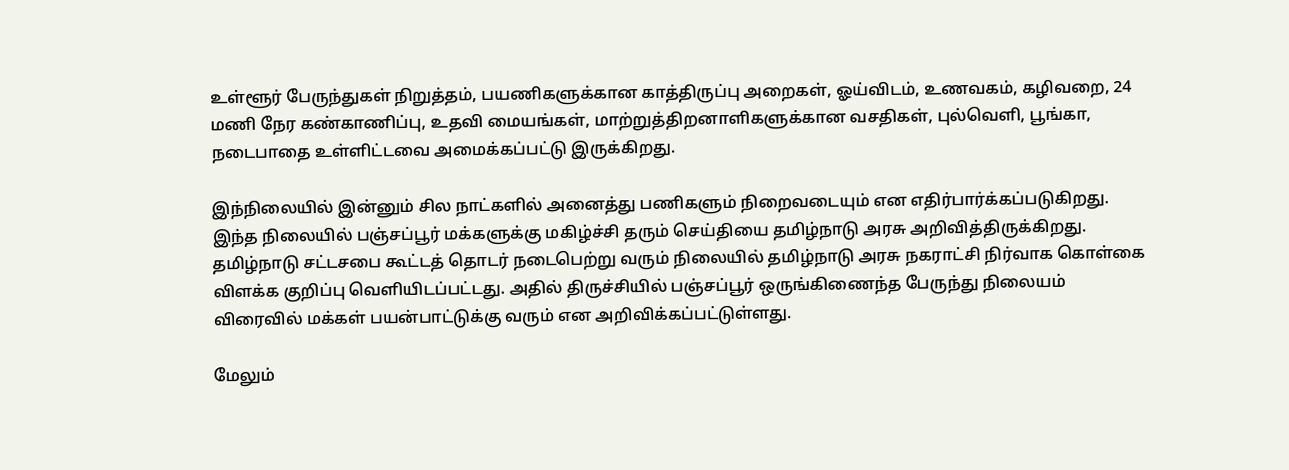உள்ளூர் பேருந்துகள் நிறுத்தம், பயணிகளுக்கான காத்திருப்பு அறைகள், ஓய்விடம், உணவகம், கழிவறை, 24 மணி நேர கண்காணிப்பு, உதவி மையங்கள், மாற்றுத்திறனாளிகளுக்கான வசதிகள், புல்வெளி, பூங்கா, நடைபாதை உள்ளிட்டவை அமைக்கப்பட்டு இருக்கிறது.

இந்நிலையில் இன்னும் சில நாட்களில் அனைத்து பணிகளும் நிறைவடையும் என எதிர்பார்க்கப்படுகிறது. இந்த நிலையில் பஞ்சப்பூர் மக்களுக்கு மகிழ்ச்சி தரும் செய்தியை தமிழ்நாடு அரசு அறிவித்திருக்கிறது. தமிழ்நாடு சட்டசபை கூட்டத் தொடர் நடைபெற்று வரும் நிலையில் தமிழ்நாடு அரசு நகராட்சி நிர்வாக கொள்கை விளக்க குறிப்பு வெளியிடப்பட்டது. அதில் திருச்சியில் பஞ்சப்பூர் ஒருங்கிணைந்த பேருந்து நிலையம் விரைவில் மக்கள் பயன்பாட்டுக்கு வரும் என அறிவிக்கப்பட்டுள்ளது.

மேலும்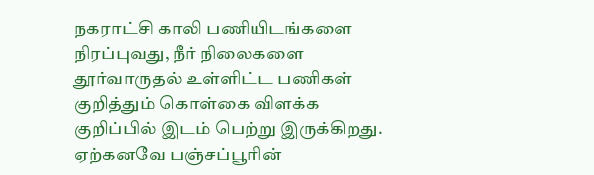நகராட்சி காலி பணியிடங்களை நிரப்புவது, நீர் நிலைகளை தூர்வாருதல் உள்ளிட்ட பணிகள் குறித்தும் கொள்கை விளக்க குறிப்பில் இடம் பெற்று இருக்கிறது. ஏற்கனவே பஞ்சப்பூரின்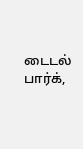டைடல் பார்க்,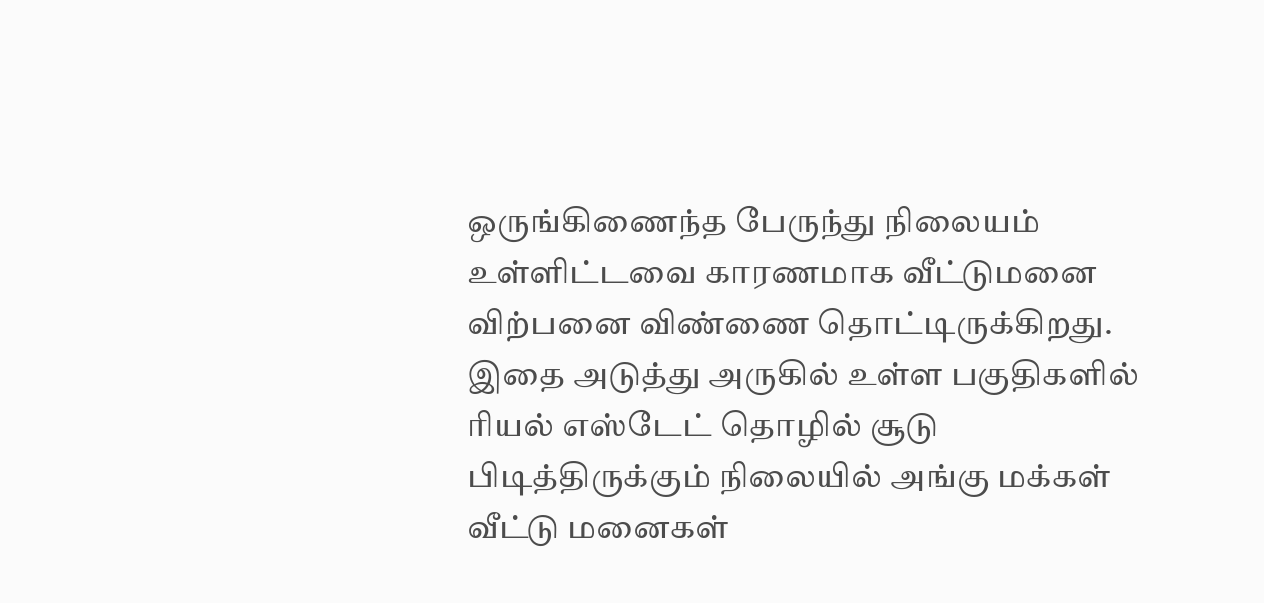ஒருங்கிணைந்த பேருந்து நிலையம் உள்ளிட்டவை காரணமாக வீட்டுமனை விற்பனை விண்ணை தொட்டிருக்கிறது. இதை அடுத்து அருகில் உள்ள பகுதிகளில் ரியல் எஸ்டேட் தொழில் சூடு பிடித்திருக்கும் நிலையில் அங்கு மக்கள் வீட்டு மனைகள்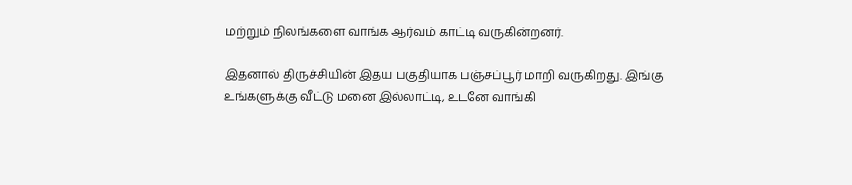மற்றும் நிலங்களை வாங்க ஆர்வம் காட்டி வருகின்றனர்.

இதனால் திருச்சியின் இதய பகுதியாக பஞ்சப்பூர் மாறி வருகிறது. இங்கு உங்களுக்கு வீட்டு மனை இல்லாட்டி, உடனே வாங்கி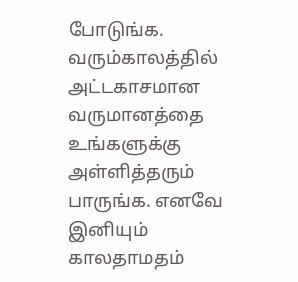போடுங்க. வரும்காலத்தில் அட்டகாசமான வருமானத்தை உங்களுக்கு அள்ளித்தரும் பாருங்க. எனவே இனியும் காலதாமதம்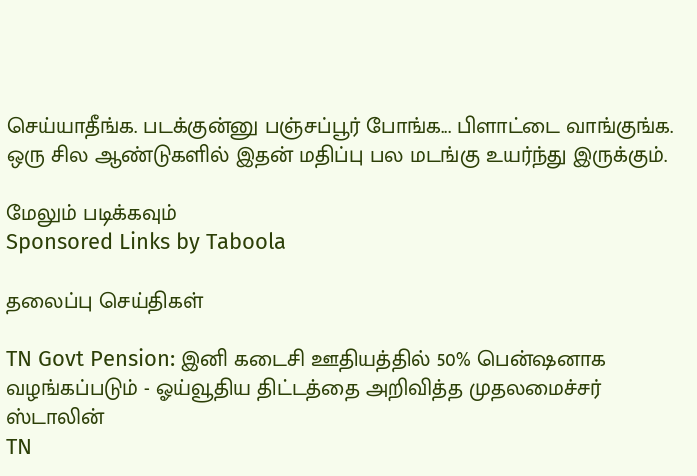செய்யாதீங்க. படக்குன்னு பஞ்சப்பூர் போங்க... பிளாட்டை வாங்குங்க. ஒரு சில ஆண்டுகளில் இதன் மதிப்பு பல மடங்கு உயர்ந்து இருக்கும்.

மேலும் படிக்கவும்
Sponsored Links by Taboola

தலைப்பு செய்திகள்

TN Govt Pension: இனி கடைசி ஊதியத்தில் 50% பென்ஷனாக வழங்கப்படும் - ஓய்வூதிய திட்டத்தை அறிவித்த முதலமைச்சர் ஸ்டாலின்
TN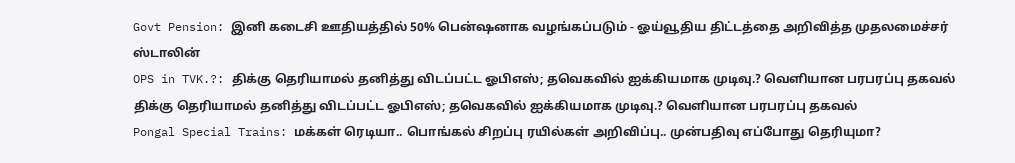Govt Pension: இனி கடைசி ஊதியத்தில் 50% பென்ஷனாக வழங்கப்படும் - ஓய்வூதிய திட்டத்தை அறிவித்த முதலமைச்சர் ஸ்டாலின்
OPS in TVK.?: திக்கு தெரியாமல் தனித்து விடப்பட்ட ஓபிஎஸ்; தவெகவில் ஐக்கியமாக முடிவு.? வெளியான பரபரப்பு தகவல்
திக்கு தெரியாமல் தனித்து விடப்பட்ட ஓபிஎஸ்; தவெகவில் ஐக்கியமாக முடிவு.? வெளியான பரபரப்பு தகவல்
Pongal Special Trains: மக்கள் ரெடியா.. பொங்கல் சிறப்பு ரயில்கள் அறிவிப்பு.. முன்பதிவு எப்போது தெரியுமா?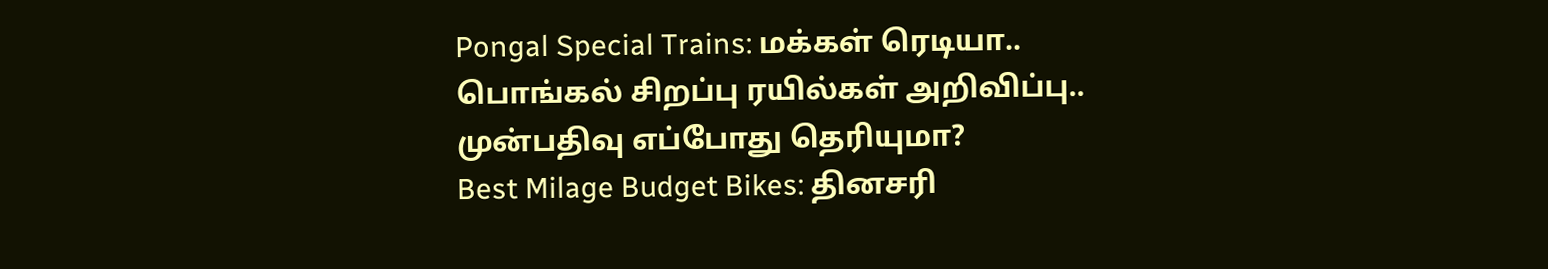Pongal Special Trains: மக்கள் ரெடியா.. பொங்கல் சிறப்பு ரயில்கள் அறிவிப்பு.. முன்பதிவு எப்போது தெரியுமா?
Best Milage Budget Bikes: தினசரி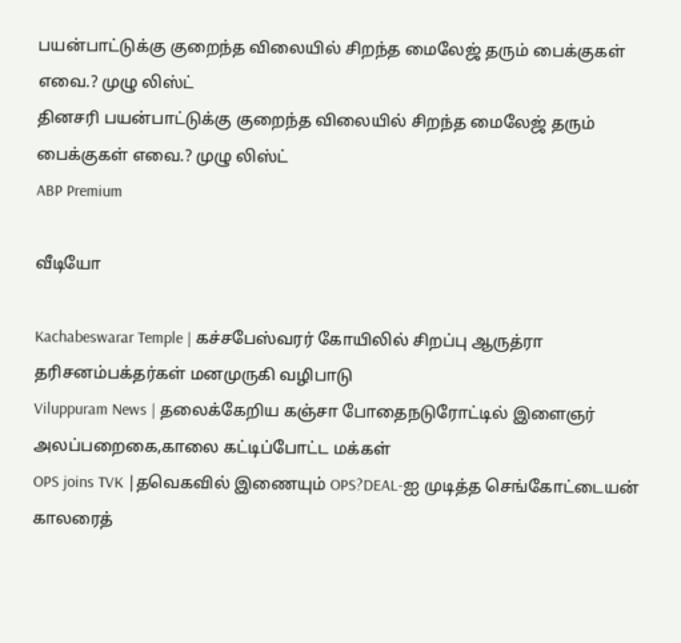பயன்பாட்டுக்கு குறைந்த விலையில் சிறந்த மைலேஜ் தரும் பைக்குகள் எவை.? முழு லிஸ்ட்
தினசரி பயன்பாட்டுக்கு குறைந்த விலையில் சிறந்த மைலேஜ் தரும் பைக்குகள் எவை.? முழு லிஸ்ட்
ABP Premium

வீடியோ

Kachabeswarar Temple | கச்சபேஸ்வரர் கோயிலில் சிறப்பு ஆருத்ரா தரிசனம்பக்தர்கள் மனமுருகி வழிபாடு
Viluppuram News | தலைக்கேறிய கஞ்சா போதைநடுரோட்டில் இளைஞர் அலப்பறைகை,காலை கட்டிப்போட்ட மக்கள்
OPS joins TVK |தவெகவில் இணையும் OPS?DEAL-ஐ முடித்த செங்கோட்டையன் காலரைத்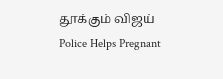தூக்கும் விஜய்
Police Helps Pregnant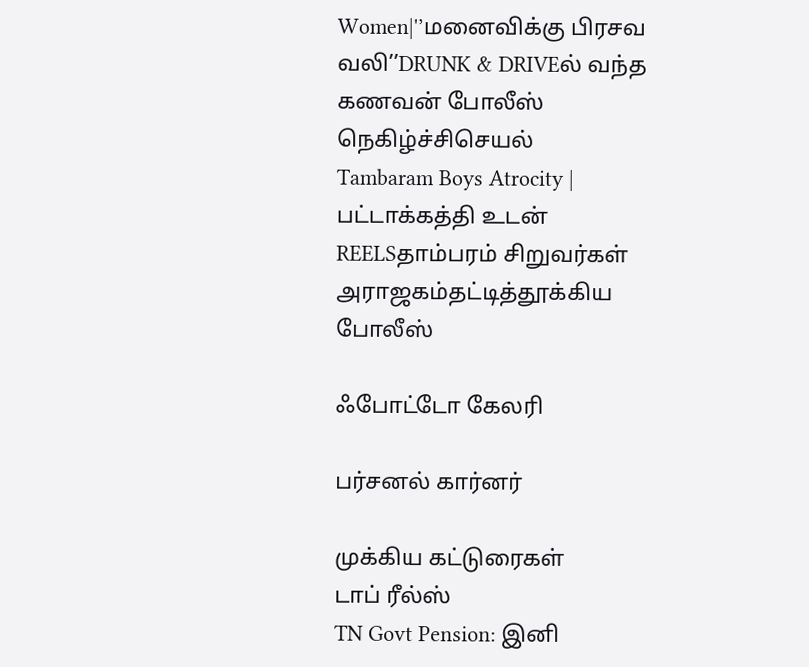Women|'’மனைவிக்கு பிரசவ வலி’’DRUNK & DRIVEல் வந்த கணவன் போலீஸ் நெகிழ்ச்சிசெயல்
Tambaram Boys Atrocity | பட்டாக்கத்தி உடன் REELSதாம்பரம் சிறுவர்கள் அராஜகம்தட்டித்தூக்கிய போலீஸ்

ஃபோட்டோ கேலரி

பர்சனல் கார்னர்

முக்கிய கட்டுரைகள்
டாப் ரீல்ஸ்
TN Govt Pension: இனி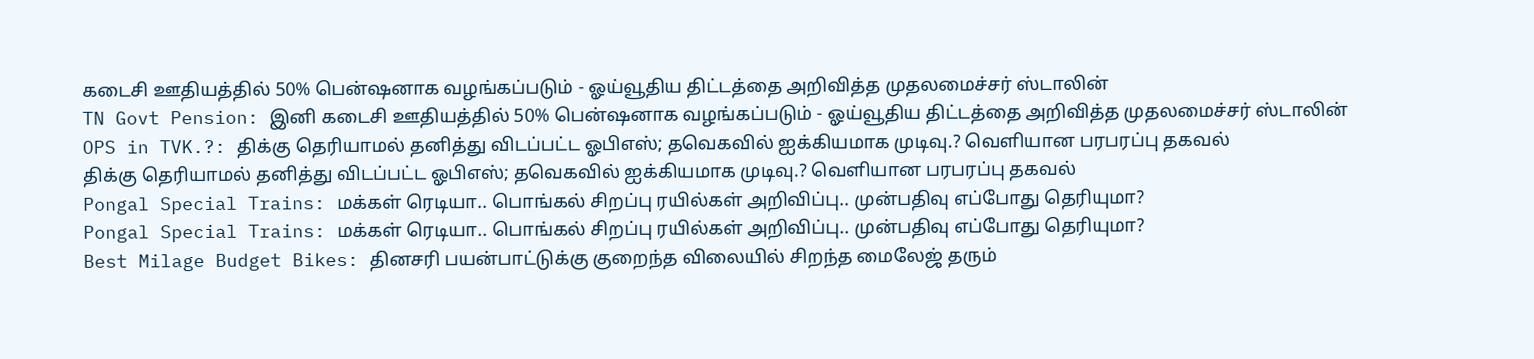கடைசி ஊதியத்தில் 50% பென்ஷனாக வழங்கப்படும் - ஓய்வூதிய திட்டத்தை அறிவித்த முதலமைச்சர் ஸ்டாலின்
TN Govt Pension: இனி கடைசி ஊதியத்தில் 50% பென்ஷனாக வழங்கப்படும் - ஓய்வூதிய திட்டத்தை அறிவித்த முதலமைச்சர் ஸ்டாலின்
OPS in TVK.?: திக்கு தெரியாமல் தனித்து விடப்பட்ட ஓபிஎஸ்; தவெகவில் ஐக்கியமாக முடிவு.? வெளியான பரபரப்பு தகவல்
திக்கு தெரியாமல் தனித்து விடப்பட்ட ஓபிஎஸ்; தவெகவில் ஐக்கியமாக முடிவு.? வெளியான பரபரப்பு தகவல்
Pongal Special Trains: மக்கள் ரெடியா.. பொங்கல் சிறப்பு ரயில்கள் அறிவிப்பு.. முன்பதிவு எப்போது தெரியுமா?
Pongal Special Trains: மக்கள் ரெடியா.. பொங்கல் சிறப்பு ரயில்கள் அறிவிப்பு.. முன்பதிவு எப்போது தெரியுமா?
Best Milage Budget Bikes: தினசரி பயன்பாட்டுக்கு குறைந்த விலையில் சிறந்த மைலேஜ் தரும்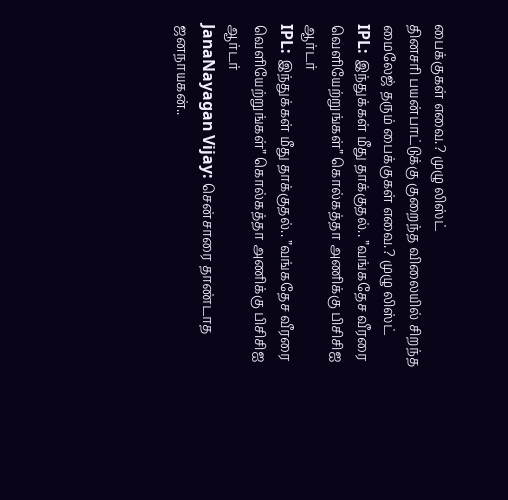பைக்குகள் எவை.? முழு லிஸ்ட்
தினசரி பயன்பாட்டுக்கு குறைந்த விலையில் சிறந்த மைலேஜ் தரும் பைக்குகள் எவை.? முழு லிஸ்ட்
IPL: இந்துக்கள் மீது தாக்குதல்.. ”வங்கதேச வீரரை வெளியேற்றுங்கள்” கொல்கத்தா அணிக்கு பிசிசிஐ ஆர்டர்
IPL: இந்துக்கள் மீது தாக்குதல்.. ”வங்கதேச வீரரை வெளியேற்றுங்கள்” கொல்கத்தா அணிக்கு பிசிசிஐ ஆர்டர்
JanaNayagan Vijay: சென்சாரை தாண்டாத ஜனநாயகன்..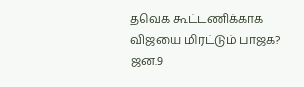தவெக கூட்டணிக்காக விஜயை மிரட்டும் பாஜக? ஜன.9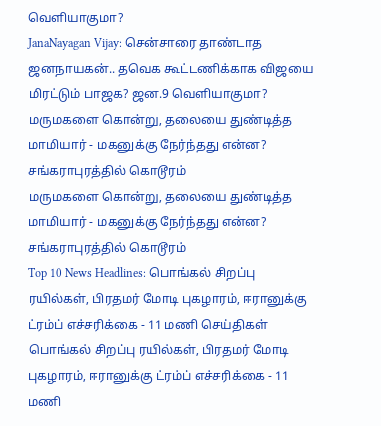வெளியாகுமா?
JanaNayagan Vijay: சென்சாரை தாண்டாத ஜனநாயகன்.. தவெக கூட்டணிக்காக விஜயை மிரட்டும் பாஜக? ஜன.9 வெளியாகுமா?
மருமகளை கொன்று, தலையை துண்டித்த மாமியார் - மகனுக்கு நேர்ந்தது என்ன? சங்கராபுரத்தில் கொடூரம்
மருமகளை கொன்று, தலையை துண்டித்த மாமியார் - மகனுக்கு நேர்ந்தது என்ன? சங்கராபுரத்தில் கொடூரம்
Top 10 News Headlines: பொங்கல் சிறப்பு ரயில்கள், பிரதமர் மோடி புகழாரம், ஈரானுக்கு ட்ரம்ப் எச்சரிக்கை - 11 மணி செய்திகள்
பொங்கல் சிறப்பு ரயில்கள், பிரதமர் மோடி புகழாரம், ஈரானுக்கு ட்ரம்ப் எச்சரிக்கை - 11 மணி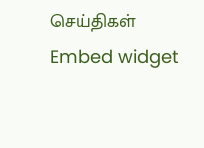செய்திகள்
Embed widget